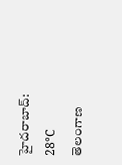హైదరాబాద్: 28°C
తెలంగాణ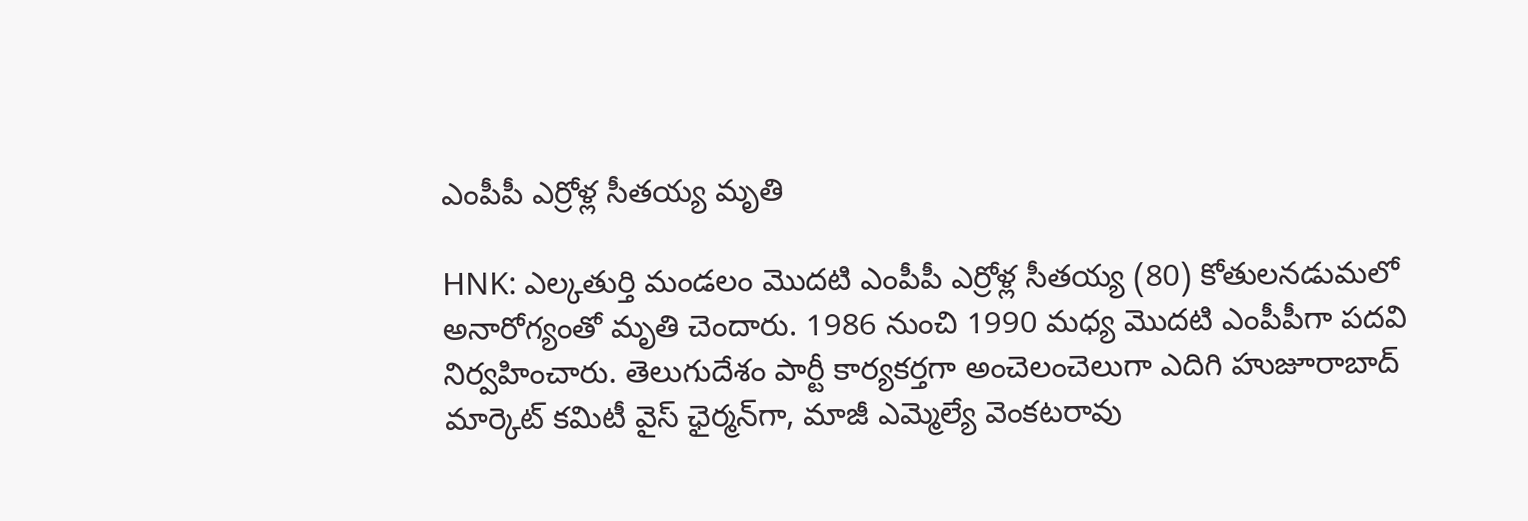ఎంపీపీ ఎర్రోళ్ల సీతయ్య మృతి

HNK: ఎల్కతుర్తి మండలం మొదటి ఎంపీపీ ఎర్రోళ్ల సీతయ్య (80) కోతులనడుమలో అనారోగ్యంతో మృతి చెందారు. 1986 నుంచి 1990 మధ్య మొదటి ఎంపీపీగా పదవి నిర్వహించారు. తెలుగుదేశం పార్టీ కార్యకర్తగా అంచెలంచెలుగా ఎదిగి హుజూరాబాద్ మార్కెట్ కమిటీ వైస్ ఛైర్మన్‌గా, మాజీ ఎమ్మెల్యే వెంకటరావు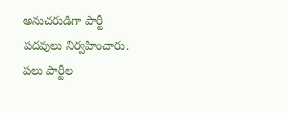అనుచరుడిగా పార్టీ పదవులు నిర్వహించారు. పలు పార్టీల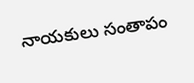నాయకులు సంతాపం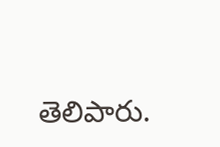తెలిపారు.